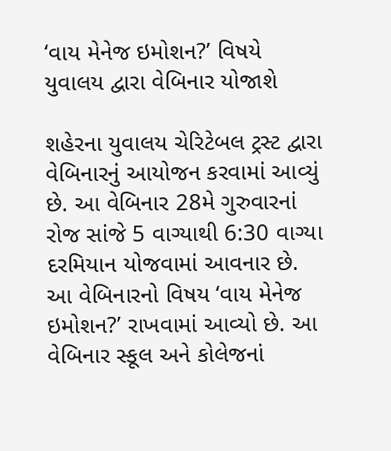‘વાય મેનેજ ઇમોશન?’ વિષયે યુવાલય દ્વારા વેબિનાર યોજાશે

શહેરના યુવાલય ચેરિટેબલ ટ્રસ્ટ દ્વારા વેબિનારનું આયોજન કરવામાં આવ્યું છે. આ વેબિનાર 28મે ગુરુવારનાં રોજ સાંજે 5 વાગ્યાથી 6:30 વાગ્યા દરમિયાન યોજવામાં આવનાર છે. આ વેબિનારનો વિષય ‘વાય મેનેજ ઇમોશન?’ રાખવામાં આવ્યો છે. આ વેબિનાર સ્કૂલ અને કોલેજનાં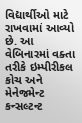વિદ્યાર્થીઓ માટે રાખવામાં આવ્યો છે. આ વેબિનારમાં વક્તા તરીકે ઇમ્પીરીકલ કોચ અને મેનેજમેન્ટ કન્સલ્ટન્ટ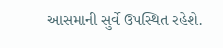આસમાની સુર્વે ઉપસ્થિત રહેશે.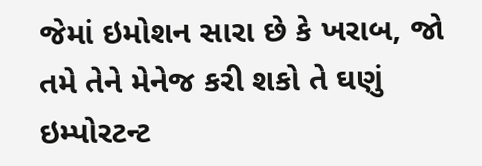જેમાં ઇમોશન સારા છે કે ખરાબ, જો તમે તેને મેનેજ કરી શકો તે ઘણું ઇમ્પોરટન્ટ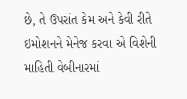છે, તે ઉપરાંત કેમ અને કેવી રીતે ઇમોશનને મેનેજ કરવા એ વિશેની માહિતી વેબીનારમાં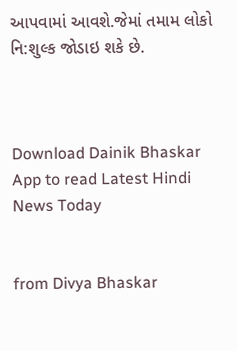આપવામાં આવશે.જેમાં તમામ લોકો નિ:શુલ્ક જોડાઇ શકે છે.



Download Dainik Bhaskar App to read Latest Hindi News Today


from Divya Bhaskar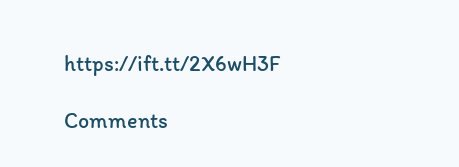https://ift.tt/2X6wH3F

Comments